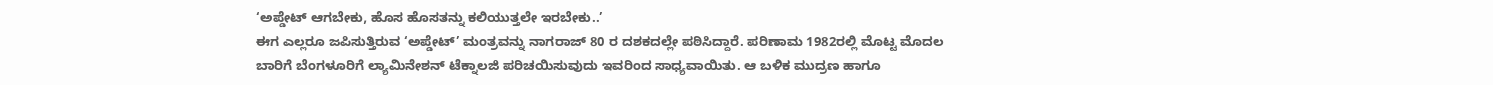‘ಅಪ್ಡೇಟ್ ಆಗಬೇಕು, ಹೊಸ ಹೊಸತನ್ನು ಕಲಿಯುತ್ತಲೇ ಇರಬೇಕು..’
ಈಗ ಎಲ್ಲರೂ ಜಪಿಸುತ್ತಿರುವ ‘ಅಪ್ಡೇಟ್’ ಮಂತ್ರವನ್ನು ನಾಗರಾಜ್ 80 ರ ದಶಕದಲ್ಲೇ ಪಠಿಸಿದ್ದಾರೆ. ಪರಿಣಾಮ 1982ರಲ್ಲಿ ಮೊಟ್ಟ ಮೊದಲ ಬಾರಿಗೆ ಬೆಂಗಳೂರಿಗೆ ಲ್ಯಾಮಿನೇಶನ್ ಟೆಕ್ನಾಲಜಿ ಪರಿಚಯಿಸುವುದು ಇವರಿಂದ ಸಾಧ್ಯವಾಯಿತು. ಆ ಬಳಿಕ ಮುದ್ರಣ ಹಾಗೂ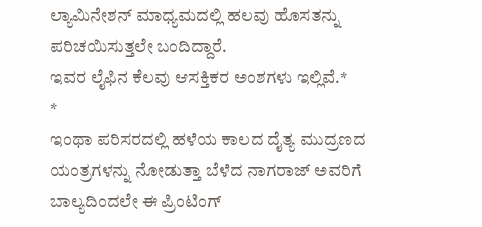ಲ್ಯಾಮಿನೇಶನ್ ಮಾಧ್ಯಮದಲ್ಲಿ ಹಲವು ಹೊಸತನ್ನು ಪರಿಚಯಿಸುತ್ತಲೇ ಬಂದಿದ್ದಾರೆ.
ಇವರ ಲೈಫಿನ ಕೆಲವು ಆಸಕ್ತಿಕರ ಅಂಶಗಳು ಇಲ್ಲಿವೆ.*
*
ಇಂಥಾ ಪರಿಸರದಲ್ಲಿ ಹಳೆಯ ಕಾಲದ ದೈತ್ಯ ಮುದ್ರಣದ ಯಂತ್ರಗಳನ್ನು ನೋಡುತ್ತಾ ಬೆಳೆದ ನಾಗರಾಜ್ ಅವರಿಗೆ ಬಾಲ್ಯದಿಂದಲೇ ಈ ಪ್ರಿಂಟಿಂಗ್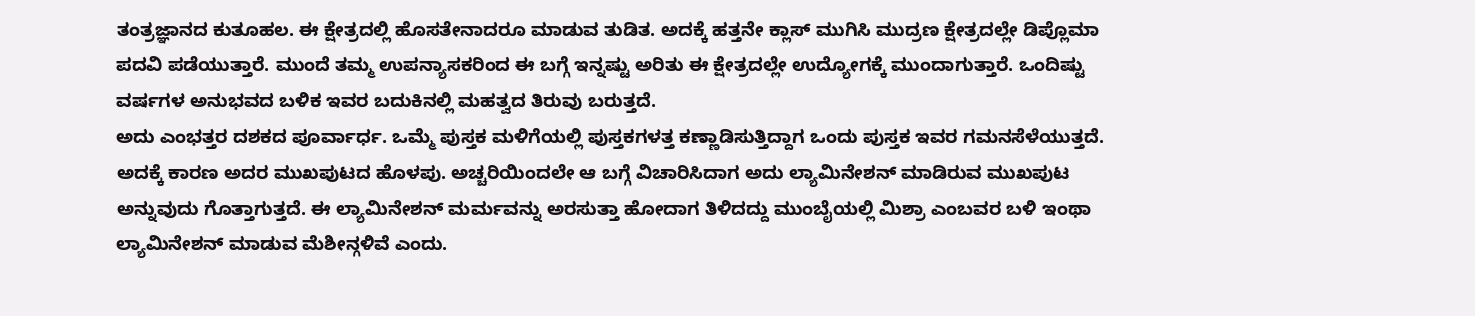ತಂತ್ರಜ್ಞಾನದ ಕುತೂಹಲ. ಈ ಕ್ಷೇತ್ರದಲ್ಲಿ ಹೊಸತೇನಾದರೂ ಮಾಡುವ ತುಡಿತ. ಅದಕ್ಕೆ ಹತ್ತನೇ ಕ್ಲಾಸ್ ಮುಗಿಸಿ ಮುದ್ರಣ ಕ್ಷೇತ್ರದಲ್ಲೇ ಡಿಪ್ಲೊಮಾ ಪದವಿ ಪಡೆಯುತ್ತಾರೆ. ಮುಂದೆ ತಮ್ಮ ಉಪನ್ಯಾಸಕರಿಂದ ಈ ಬಗ್ಗೆ ಇನ್ನಷ್ಟು ಅರಿತು ಈ ಕ್ಷೇತ್ರದಲ್ಲೇ ಉದ್ಯೋಗಕ್ಕೆ ಮುಂದಾಗುತ್ತಾರೆ. ಒಂದಿಷ್ಟು ವರ್ಷಗಳ ಅನುಭವದ ಬಳಿಕ ಇವರ ಬದುಕಿನಲ್ಲಿ ಮಹತ್ವದ ತಿರುವು ಬರುತ್ತದೆ.
ಅದು ಎಂಭತ್ತರ ದಶಕದ ಪೂರ್ವಾರ್ಧ. ಒಮ್ಮೆ ಪುಸ್ತಕ ಮಳಿಗೆಯಲ್ಲಿ ಪುಸ್ತಕಗಳತ್ತ ಕಣ್ಣಾಡಿಸುತ್ತಿದ್ದಾಗ ಒಂದು ಪುಸ್ತಕ ಇವರ ಗಮನಸೆಳೆಯುತ್ತದೆ. ಅದಕ್ಕೆ ಕಾರಣ ಅದರ ಮುಖಪುಟದ ಹೊಳಪು. ಅಚ್ಚರಿಯಿಂದಲೇ ಆ ಬಗ್ಗೆ ವಿಚಾರಿಸಿದಾಗ ಅದು ಲ್ಯಾಮಿನೇಶನ್ ಮಾಡಿರುವ ಮುಖಪುಟ ಅನ್ನುವುದು ಗೊತ್ತಾಗುತ್ತದೆ. ಈ ಲ್ಯಾಮಿನೇಶನ್ ಮರ್ಮವನ್ನು ಅರಸುತ್ತಾ ಹೋದಾಗ ತಿಳಿದದ್ದು ಮುಂಬೈಯಲ್ಲಿ ಮಿಶ್ರಾ ಎಂಬವರ ಬಳಿ ಇಂಥಾ ಲ್ಯಾಮಿನೇಶನ್ ಮಾಡುವ ಮೆಶೀನ್ಗಳಿವೆ ಎಂದು.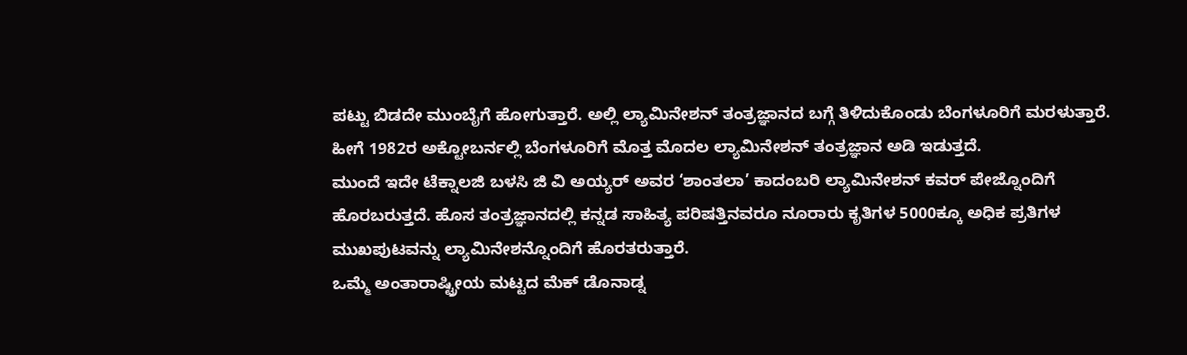ಪಟ್ಟು ಬಿಡದೇ ಮುಂಬೈಗೆ ಹೋಗುತ್ತಾರೆ. ಅಲ್ಲಿ ಲ್ಯಾಮಿನೇಶನ್ ತಂತ್ರಜ್ಞಾನದ ಬಗ್ಗೆ ತಿಳಿದುಕೊಂಡು ಬೆಂಗಳೂರಿಗೆ ಮರಳುತ್ತಾರೆ.
ಹೀಗೆ 1982ರ ಅಕ್ಟೋಬರ್ನಲ್ಲಿ ಬೆಂಗಳೂರಿಗೆ ಮೊತ್ತ ಮೊದಲ ಲ್ಯಾಮಿನೇಶನ್ ತಂತ್ರಜ್ಞಾನ ಅಡಿ ಇಡುತ್ತದೆ.
ಮುಂದೆ ಇದೇ ಟೆಕ್ನಾಲಜಿ ಬಳಸಿ ಜಿ ವಿ ಅಯ್ಯರ್ ಅವರ ‘ಶಾಂತಲಾ’ ಕಾದಂಬರಿ ಲ್ಯಾಮಿನೇಶನ್ ಕವರ್ ಪೇಜ್ನೊಂದಿಗೆ ಹೊರಬರುತ್ತದೆ. ಹೊಸ ತಂತ್ರಜ್ಞಾನದಲ್ಲಿ ಕನ್ನಡ ಸಾಹಿತ್ಯ ಪರಿಷತ್ತಿನವರೂ ನೂರಾರು ಕೃತಿಗಳ 5000ಕ್ಕೂ ಅಧಿಕ ಪ್ರತಿಗಳ ಮುಖಪುಟವನ್ನು ಲ್ಯಾಮಿನೇಶನ್ನೊಂದಿಗೆ ಹೊರತರುತ್ತಾರೆ.
ಒಮ್ಮೆ ಅಂತಾರಾಷ್ಟ್ರೀಯ ಮಟ್ಟದ ಮೆಕ್ ಡೊನಾಡ್ನ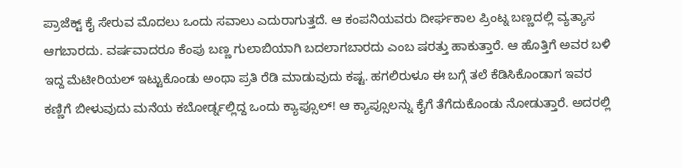ಪ್ರಾಜೆಕ್ಟ್ ಕೈ ಸೇರುವ ಮೊದಲು ಒಂದು ಸವಾಲು ಎದುರಾಗುತ್ತದೆ. ಆ ಕಂಪನಿಯವರು ದೀರ್ಘಕಾಲ ಪ್ರಿಂಟ್ನ ಬಣ್ಣದಲ್ಲಿ ವ್ಯತ್ಯಾಸ ಆಗಬಾರದು. ವರ್ಷವಾದರೂ ಕೆಂಪು ಬಣ್ಣ ಗುಲಾಬಿಯಾಗಿ ಬದಲಾಗಬಾರದು ಎಂಬ ಷರತ್ತು ಹಾಕುತ್ತಾರೆ. ಆ ಹೊತ್ತಿಗೆ ಅವರ ಬಳಿ ಇದ್ದ ಮೆಟೀರಿಯಲ್ ಇಟ್ಟುಕೊಂಡು ಅಂಥಾ ಪ್ರತಿ ರೆಡಿ ಮಾಡುವುದು ಕಷ್ಟ. ಹಗಲಿರುಳೂ ಈ ಬಗ್ಗೆ ತಲೆ ಕೆಡಿಸಿಕೊಂಡಾಗ ಇವರ ಕಣ್ಣಿಗೆ ಬೀಳುವುದು ಮನೆಯ ಕಬೋರ್ಡ್ನಲ್ಲಿದ್ದ ಒಂದು ಕ್ಯಾಪ್ಸೂಲ್! ಆ ಕ್ಯಾಪ್ಸೂಲನ್ನು ಕೈಗೆ ತೆಗೆದುಕೊಂಡು ನೋಡುತ್ತಾರೆ. ಅದರಲ್ಲಿ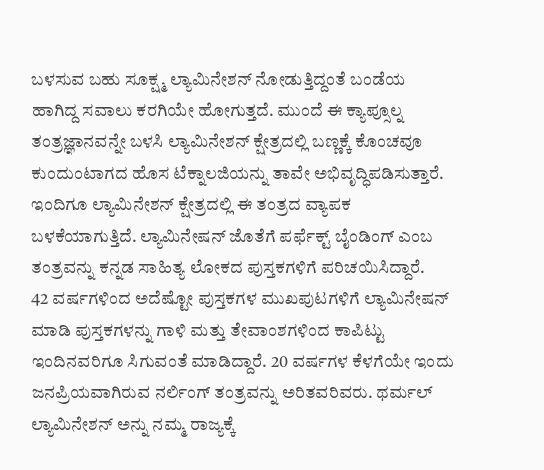ಬಳಸುವ ಬಹು ಸೂಕ್ಷ್ಮ ಲ್ಯಾಮಿನೇಶನ್ ನೋಡುತ್ತಿದ್ದಂತೆ ಬಂಡೆಯ ಹಾಗಿದ್ದ ಸವಾಲು ಕರಗಿಯೇ ಹೋಗುತ್ತದೆ. ಮುಂದೆ ಈ ಕ್ಯಾಪ್ಸೂಲ್ನ ತಂತ್ರಜ್ಞಾನವನ್ನೇ ಬಳಸಿ ಲ್ಯಾಮಿನೇಶನ್ ಕ್ಷೇತ್ರದಲ್ಲಿ ಬಣ್ಣಕ್ಕೆ ಕೊಂಚವೂ ಕುಂದುಂಟಾಗದ ಹೊಸ ಟೆಕ್ನಾಲಜಿಯನ್ನು ತಾವೇ ಅಭಿವೃದ್ಧಿಪಡಿಸುತ್ತಾರೆ. ಇಂದಿಗೂ ಲ್ಯಾಮಿನೇಶನ್ ಕ್ಷೇತ್ರದಲ್ಲಿ ಈ ತಂತ್ರದ ವ್ಯಾಪಕ ಬಳಕೆಯಾಗುತ್ತಿದೆ. ಲ್ಯಾಮಿನೇಷನ್ ಜೊತೆಗೆ ಪರ್ಫೆಕ್ಟ್ ಬೈಂಡಿಂಗ್ ಎಂಬ ತಂತ್ರವನ್ನು ಕನ್ನಡ ಸಾಹಿತ್ಯ ಲೋಕದ ಪುಸ್ತಕಗಳಿಗೆ ಪರಿಚಯಿಸಿದ್ದಾರೆ.
42 ವರ್ಷಗಳಿಂದ ಅದೆಷ್ಟೋ ಪುಸ್ತಕಗಳ ಮುಖಪುಟಗಳಿಗೆ ಲ್ಯಾಮಿನೇಷನ್ ಮಾಡಿ ಪುಸ್ತಕಗಳನ್ನು ಗಾಳಿ ಮತ್ತು ತೇವಾಂಶಗಳಿಂದ ಕಾಪಿಟ್ಟು ಇಂದಿನವರಿಗೂ ಸಿಗುವಂತೆ ಮಾಡಿದ್ದಾರೆ. 20 ವರ್ಷಗಳ ಕೆಳಗೆಯೇ ಇಂದು ಜನಪ್ರಿಯವಾಗಿರುವ ನರ್ಲಿಂಗ್ ತಂತ್ರವನ್ನು ಅರಿತವರಿವರು. ಥರ್ಮಲ್ ಲ್ಯಾಮಿನೇಶನ್ ಅನ್ನು ನಮ್ಮ ರಾಜ್ಯಕ್ಕೆ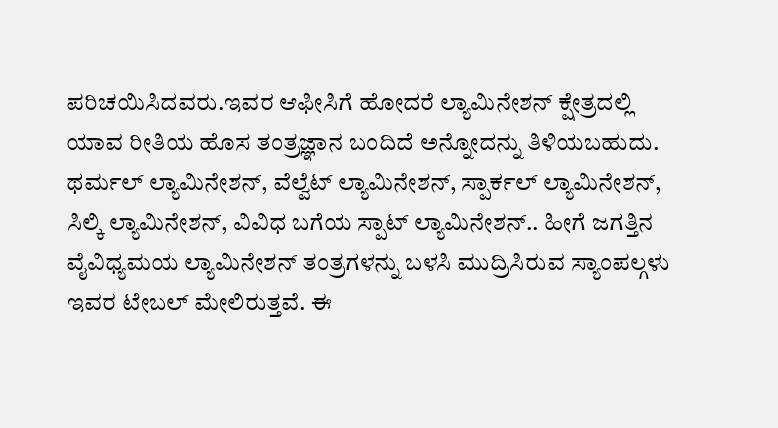ಪರಿಚಯಿಸಿದವರು.ಇವರ ಆಫೀಸಿಗೆ ಹೋದರೆ ಲ್ಯಾಮಿನೇಶನ್ ಕ್ಷೇತ್ರದಲ್ಲಿ ಯಾವ ರೀತಿಯ ಹೊಸ ತಂತ್ರಜ್ಞಾನ ಬಂದಿದೆ ಅನ್ನೋದನ್ನು ತಿಳಿಯಬಹುದು. ಥರ್ಮಲ್ ಲ್ಯಾಮಿನೇಶನ್, ವೆಲ್ವೆಟ್ ಲ್ಯಾಮಿನೇಶನ್, ಸ್ಪಾರ್ಕಲ್ ಲ್ಯಾಮಿನೇಶನ್, ಸಿಲ್ಕಿ ಲ್ಯಾಮಿನೇಶನ್, ವಿವಿಧ ಬಗೆಯ ಸ್ಪಾಟ್ ಲ್ಯಾಮಿನೇಶನ್.. ಹೀಗೆ ಜಗತ್ತಿನ ವೈವಿಧ್ಯಮಯ ಲ್ಯಾಮಿನೇಶನ್ ತಂತ್ರಗಳನ್ನು ಬಳಸಿ ಮುದ್ರಿಸಿರುವ ಸ್ಯಾಂಪಲ್ಗಳು ಇವರ ಟೇಬಲ್ ಮೇಲಿರುತ್ತವೆ. ಈ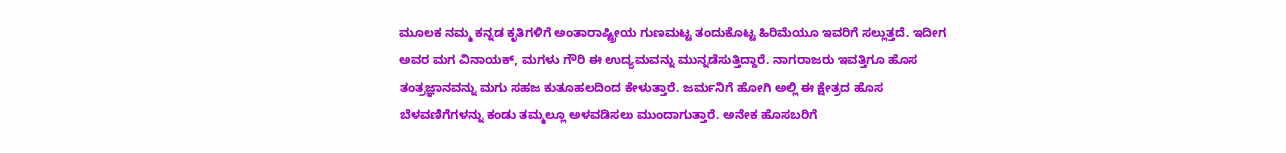ಮೂಲಕ ನಮ್ಮ ಕನ್ನಡ ಕೃತಿಗಳಿಗೆ ಅಂತಾರಾಷ್ಟ್ರೀಯ ಗುಣಮಟ್ಟ ತಂದುಕೊಟ್ಟ ಹಿರಿಮೆಯೂ ಇವರಿಗೆ ಸಲ್ಲುತ್ತದೆ. ಇದೀಗ ಅವರ ಮಗ ವಿನಾಯಕ್, ಮಗಳು ಗೌರಿ ಈ ಉದ್ಯಮವನ್ನು ಮುನ್ನಡೆಸುತ್ತಿದ್ದಾರೆ. ನಾಗರಾಜರು ಇವತ್ತಿಗೂ ಹೊಸ ತಂತ್ರಜ್ಞಾನವನ್ನು ಮಗು ಸಹಜ ಕುತೂಹಲದಿಂದ ಕೇಳುತ್ತಾರೆ. ಜರ್ಮನಿಗೆ ಹೋಗಿ ಅಲ್ಲಿ ಈ ಕ್ಷೇತ್ರದ ಹೊಸ ಬೆಳವಣಿಗೆಗಳನ್ನು ಕಂಡು ತಮ್ಮಲ್ಲೂ ಅಳವಡಿಸಲು ಮುಂದಾಗುತ್ತಾರೆ. ಅನೇಕ ಹೊಸಬರಿಗೆ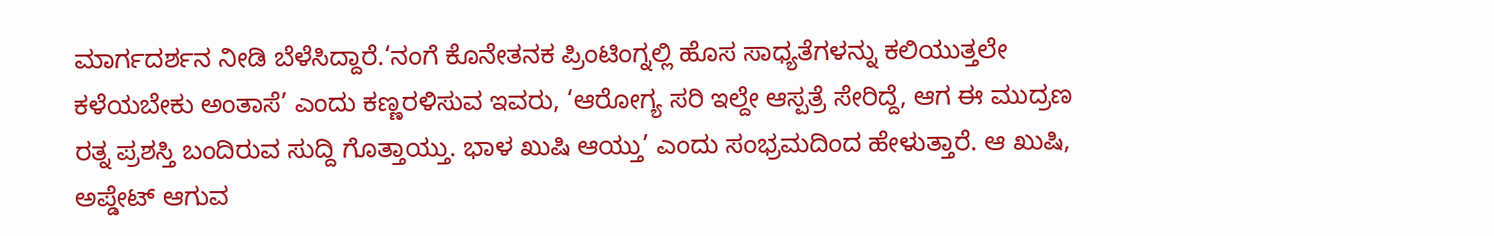ಮಾರ್ಗದರ್ಶನ ನೀಡಿ ಬೆಳೆಸಿದ್ದಾರೆ.‘ನಂಗೆ ಕೊನೇತನಕ ಪ್ರಿಂಟಿಂಗ್ನಲ್ಲಿ ಹೊಸ ಸಾಧ್ಯತೆಗಳನ್ನು ಕಲಿಯುತ್ತಲೇ ಕಳೆಯಬೇಕು ಅಂತಾಸೆ’ ಎಂದು ಕಣ್ಣರಳಿಸುವ ಇವರು, ‘ಆರೋಗ್ಯ ಸರಿ ಇಲ್ದೇ ಆಸ್ಪತ್ರೆ ಸೇರಿದ್ದೆ, ಆಗ ಈ ಮುದ್ರಣ ರತ್ನ ಪ್ರಶಸ್ತಿ ಬಂದಿರುವ ಸುದ್ದಿ ಗೊತ್ತಾಯ್ತು. ಭಾಳ ಖುಷಿ ಆಯ್ತು’ ಎಂದು ಸಂಭ್ರಮದಿಂದ ಹೇಳುತ್ತಾರೆ. ಆ ಖುಷಿ, ಅಪ್ಡೇಟ್ ಆಗುವ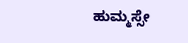ಹುಮ್ಮಸ್ಸೇ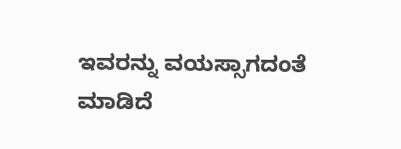ಇವರನ್ನು ವಯಸ್ಸಾಗದಂತೆ ಮಾಡಿದೆ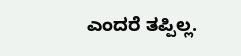ಎಂದರೆ ತಪ್ಪಿಲ್ಲ.